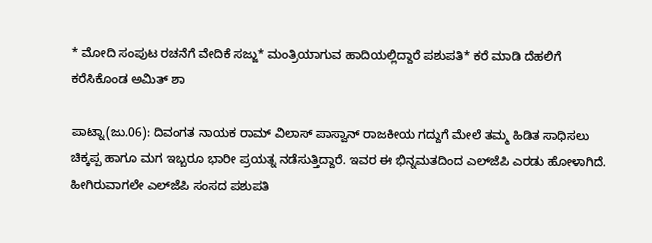* ಮೋದಿ ಸಂಪುಟ ರಚನೆಗೆ ವೇದಿಕೆ ಸಜ್ಜು* ಮಂತ್ರಿಯಾಗುವ ಹಾದಿಯಲ್ಲಿದ್ದಾರೆ ಪಶುಪತಿ* ಕರೆ ಮಾಡಿ ದೆಹಲಿಗೆ ಕರೆಸಿಕೊಂಡ ಅಮಿತ್ ಶಾ

ಪಾಟ್ನಾ(ಜು.06): ದಿವಂಗತ ನಾಯಕ ರಾಮ್‌ ವಿಲಾಸ್‌ ಪಾಸ್ವಾನ್‌ ರಾಜಕೀಯ ಗದ್ದುಗೆ ಮೇಲೆ ತಮ್ಮ ಹಿಡಿತ ಸಾಧಿಸಲು ಚಿಕ್ಕಪ್ಪ ಹಾಗೂ ಮಗ ಇಬ್ಬರೂ ಭಾರೀ ಪ್ರಯತ್ನ ನಡೆಸುತ್ತಿದ್ದಾರೆ. ಇವರ ಈ ಭಿನ್ನಮತದಿಂದ ಎಲ್‌ಜೆಪಿ ಎರಡು ಹೋಳಾಗಿದೆ. ಹೀಗಿರುವಾಗಲೇ ಎಲ್‌ಜೆಪಿ ಸಂಸದ ಪಶುಪತಿ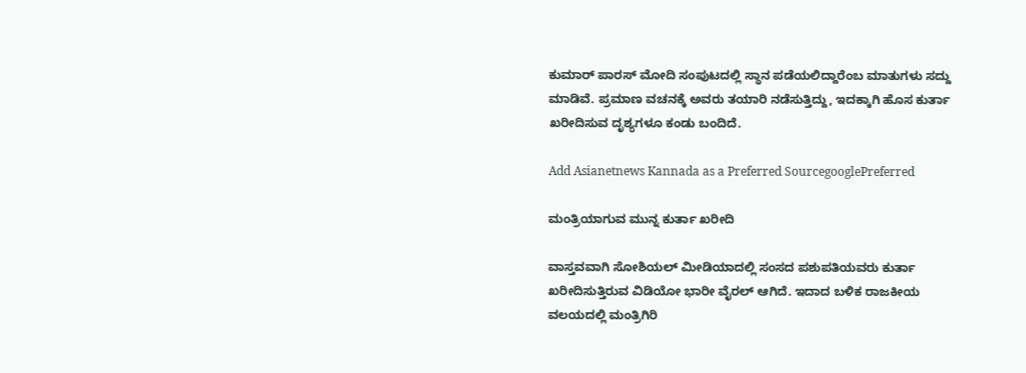ಕುಮಾರ್‌ ಪಾರಸ್ ಮೋದಿ ಸಂಪುಟದಲ್ಲಿ ಸ್ಥಾನ ಪಡೆಯಲಿದ್ದಾರೆಂಬ ಮಾತುಗಳು ಸದ್ದು ಮಾಡಿವೆ. ಪ್ರಮಾಣ ವಚನಕ್ಕೆ ಅವರು ತಯಾರಿ ನಡೆಸುತ್ತಿದ್ದು, ಇದಕ್ಕಾಗಿ ಹೊಸ ಕುರ್ತಾ ಖರೀದಿಸುವ ದೃಶ್ಯಗಳೂ ಕಂಡು ಬಂದಿದೆ.

Add Asianetnews Kannada as a Preferred SourcegooglePreferred

ಮಂತ್ರಿಯಾಗುವ ಮುನ್ನ ಕುರ್ತಾ ಖರೀದಿ

ವಾಸ್ತವವಾಗಿ ಸೋಶಿಯಲ್ ಮೀಡಿಯಾದಲ್ಲಿ ಸಂಸದ ಪಶುಪತಿಯವರು ಕುರ್ತಾ ಖರೀದಿಸುತ್ತಿರುವ ವಿಡಿಯೋ ಭಾರೀ ವೈರಲ್ ಆಗಿದೆ. ಇದಾದ ಬಳಿಕ ರಾಜಕೀಯ ವಲಯದಲ್ಲಿ ಮಂತ್ರಿಗಿರಿ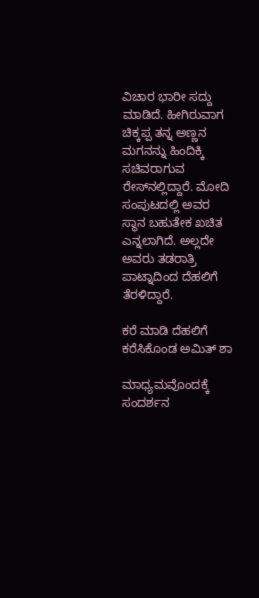ವಿಚಾರ ಭಾರೀ ಸದ್ದು ಮಾಡಿದೆ. ಹೀಗಿರುವಾಗ ಚಿಕ್ಕಪ್ಪ ತನ್ನ ಅಣ್ಣನ ಮಗನನ್ನು ಹಿಂದಿಕ್ಕಿ ಸಚಿವರಾಗುವ ರೇಸ್‌ನಲ್ಲಿದ್ದಾರೆ. ಮೋದಿ ಸಂಪುಟದಲ್ಲಿ ಅವರ ಸ್ಥಾನ ಬಹುತೇಕ ಖಚಿತ ಎನ್ನಲಾಗಿದೆ. ಅಲ್ಲದೇ ಅವರು ತಡರಾತ್ರಿ ಪಾಟ್ನಾದಿಂದ ದೆಹಲಿಗೆ ತೆರಳಿದ್ದಾರೆ.

ಕರೆ ಮಾಡಿ ದೆಹಲಿಗೆ ಕರೆಸಿಕೊಂಡ ಅಮಿತ್ ಶಾ

ಮಾಧ್ಯಮವೊಂದಕ್ಕೆ ಸಂದರ್ಶನ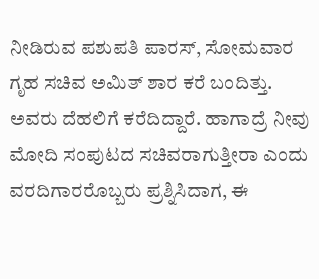ನೀಡಿರುವ ಪಶುಪತಿ ಪಾರಸ್, ಸೋಮವಾರ ಗೃಹ ಸಚಿವ ಅಮಿತ್ ಶಾರ ಕರೆ ಬಂದಿತ್ತು. ಅವರು ದೆಹಲಿಗೆ ಕರೆದಿದ್ದಾರೆ. ಹಾಗಾದ್ರೆ ನೀವು ಮೋದಿ ಸಂಪುಟದ ಸಚಿವರಾಗುತ್ತೀರಾ ಎಂದು ವರದಿಗಾರರೊಬ್ಬರು ಪ್ರಶ್ನಿಸಿದಾಗ, ಈ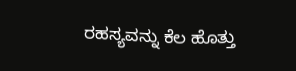ರಹಸ್ಯವನ್ನು ಕೆಲ ಹೊತ್ತು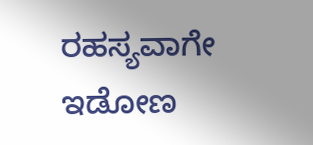ರಹಸ್ಯವಾಗೇ ಇಡೋಣ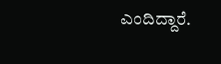ಎಂದಿದ್ದಾರೆ.